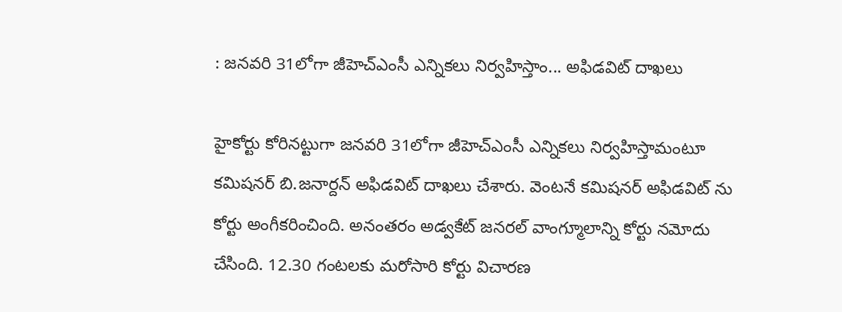: జనవరి 31లోగా జీహెచ్ఎంసీ ఎన్నికలు నిర్వహిస్తాం... అఫిడవిట్ దాఖలు

హైకోర్టు కోరినట్టుగా జనవరి 31లోగా జీహెచ్ఎంసీ ఎన్నికలు నిర్వహిస్తామంటూ కమిషనర్ బి.జనార్దన్ అఫిడవిట్ దాఖలు చేశారు. వెంటనే కమిషనర్ అఫిడవిట్ ను కోర్టు అంగీకరించింది. అనంతరం అడ్వకేట్ జనరల్ వాంగ్మూలాన్ని కోర్టు నమోదు చేసింది. 12.30 గంటలకు మరోసారి కోర్టు విచారణ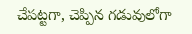చేపట్టగా, చెప్పిన గడువులోగా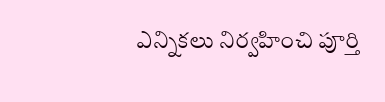ఎన్నికలు నిర్వహించి పూర్తి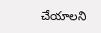చేయాలని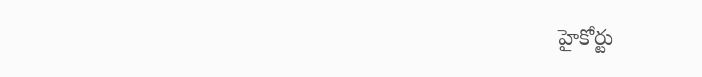హైకోర్టు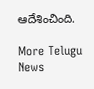ఆదేశించింది.

More Telugu News